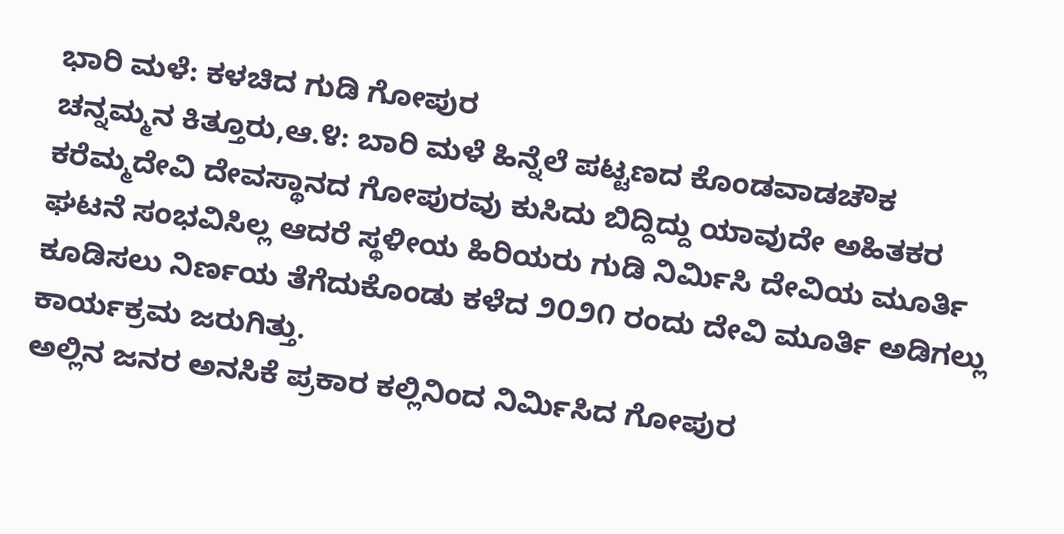ಭಾರಿ ಮಳೆ: ಕಳಚಿದ ಗುಡಿ ಗೋಪುರ
ಚನ್ನಮ್ಮನ ಕಿತ್ತೂರು,ಆ.೪: ಬಾರಿ ಮಳೆ ಹಿನ್ನೆಲೆ ಪಟ್ಟಣದ ಕೊಂಡವಾಡಚೌಕ ಕರೆಮ್ಮದೇವಿ ದೇವಸ್ಥಾನದ ಗೋಪುರವು ಕುಸಿದು ಬಿದ್ದಿದ್ದು ಯಾವುದೇ ಅಹಿತಕರ ಘಟನೆ ಸಂಭವಿಸಿಲ್ಲ ಆದರೆ ಸ್ಥಳೀಯ ಹಿರಿಯರು ಗುಡಿ ನಿರ್ಮಿಸಿ ದೇವಿಯ ಮೂರ್ತಿ ಕೂಡಿಸಲು ನಿರ್ಣಯ ತೆಗೆದುಕೊಂಡು ಕಳೆದ ೨೦೨೧ ರಂದು ದೇವಿ ಮೂರ್ತಿ ಅಡಿಗಲ್ಲು ಕಾರ್ಯಕ್ರಮ ಜರುಗಿತ್ತು.
ಅಲ್ಲಿನ ಜನರ ಅನಸಿಕೆ ಪ್ರಕಾರ ಕಲ್ಲಿನಿಂದ ನಿರ್ಮಿಸಿದ ಗೋಪುರ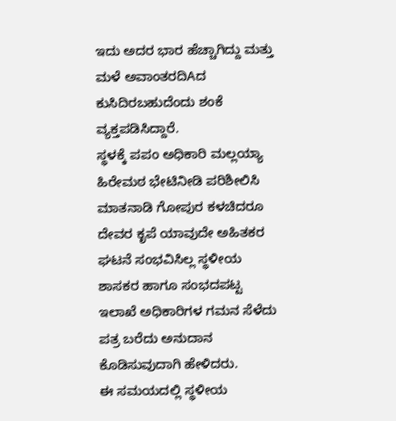ಇದು ಅದರ ಭಾರ ಹೆಚ್ಚಾಗಿದ್ದು ಮತ್ತು ಮಳೆ ಅವಾಂತರದಿAದ ಕುಸಿದಿರಬಹುದೆಂದು ಶಂಕೆ ವ್ಯಕ್ತಪಡಿಸಿದ್ದಾರೆ.
ಸ್ಥಳಕ್ಕೆ ಪಪಂ ಅಧಿಕಾರಿ ಮಲ್ಲಯ್ಯಾ ಹಿರೇಮಠ ಭೇಟಿನೀಡಿ ಪರಿಶೀಲಿಸಿ ಮಾತನಾಡಿ ಗೋಪುರ ಕಳಚಿದರೂ ದೇವರ ಕೃಪೆ ಯಾವುದೇ ಅಹಿತಕರ ಘಟನೆ ಸಂಭವಿಸಿಲ್ಲ ಸ್ಥಳೀಯ ಶಾಸಕರ ಹಾಗೂ ಸಂಭದಪಟ್ಟ ಇಲಾಖೆ ಅಧಿಕಾರಿಗಳ ಗಮನ ಸೆಳೆದು ಪತ್ರ ಬರೆದು ಅನುದಾನ ಕೊಡಿಸುವುದಾಗಿ ಹೇಳಿದರು.
ಈ ಸಮಯದಲ್ಲಿ ಸ್ಥಳೀಯ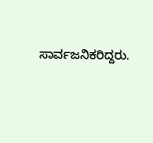ಸಾರ್ವಜನಿಕರಿದ್ದರು.